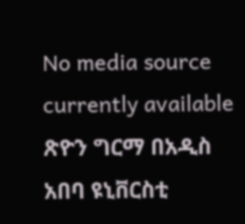No media source currently available
ጽዮን ግርማ በአዲስ አበባ ዩኒቨርስቲ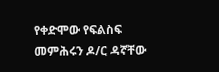የቀድሞው የፍልስፍ መምሕሩን ዶ/ር ዳኛቸው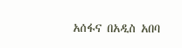አሰፋና በአዲስ አበባ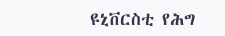ዩኒቨርስቲ የሕግ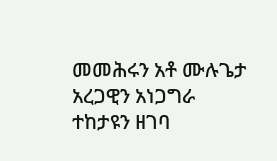መመሕሩን አቶ ሙሉጌታ አረጋዊን አነጋግራ ተከታዩን ዘገባ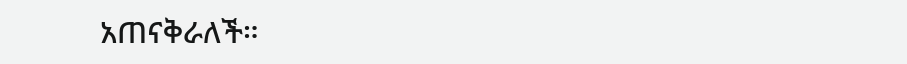አጠናቅራለች።